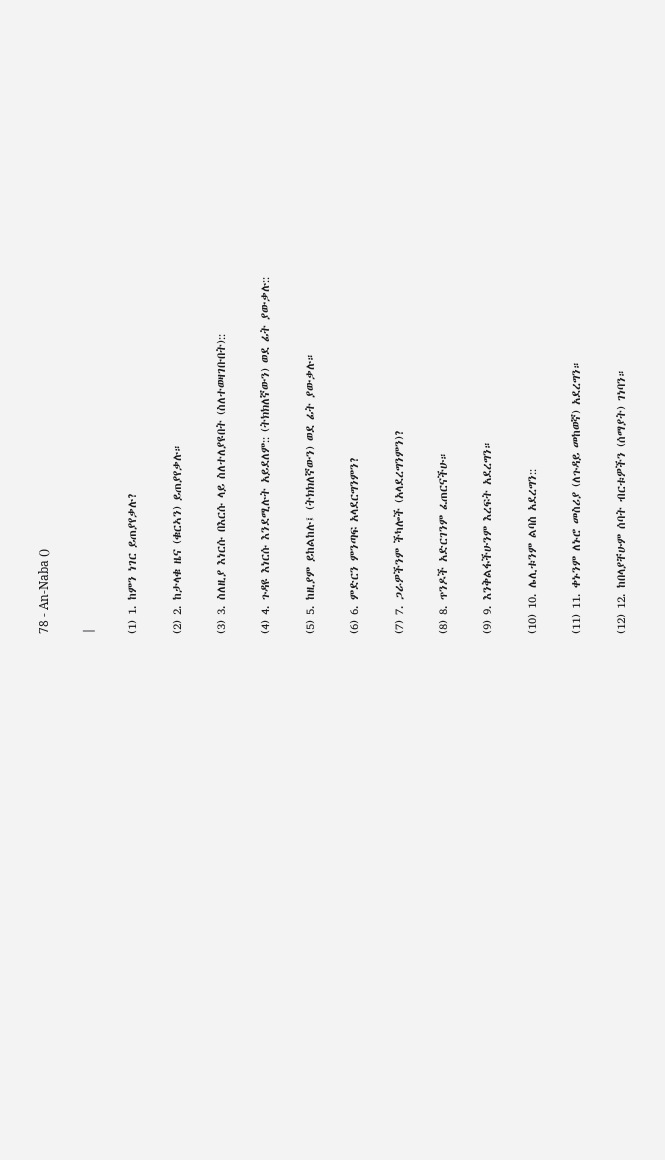78 - An-Naba ()

|

(1) 1. ከምን ነገር ይጠያየቃሉ?

(2) 2. ከታላቁ ዜና (ቁርኣን) ይጠያየቃሉ።

(3) 3. ስለዚያ እነርሱ በእርሱ ላይ ስለተለያዩበት (ስለተወዛገቡበት)::

(4) 4. ጉዳዩ እነርሱ እንደሚሉት አይደለም:: (ትክክለኛውን) ወደ ፊት ያውቃሉ::

(5) 5. ከዚያም ይከልከሉ፤ (ትክክለኛውን) ወደ ፊት ያውቃሉ።

(6) 6. ምድርን ምንጣፍ አላደርግንምን?

(7) 7. ጋራዎችንም ችካሎች (አላደረግንምን)?

(8) 8. ጥንዶች አድርገንም ፈጠርናችሁ።

(9) 9. እንቅልፋችሁንም እረፍት አደረግን።

(10) 10. ሌሊቱንም ልባስ አደረግን::

(11) 11. ቀኑንም ለኑሮ መስሪያ (ለጉዳይ መከወኛ) አደረግን።

(12) 12. ከበላያቸሁም ሰባት ብርቱዎችን (ሰማያት) ገነባን።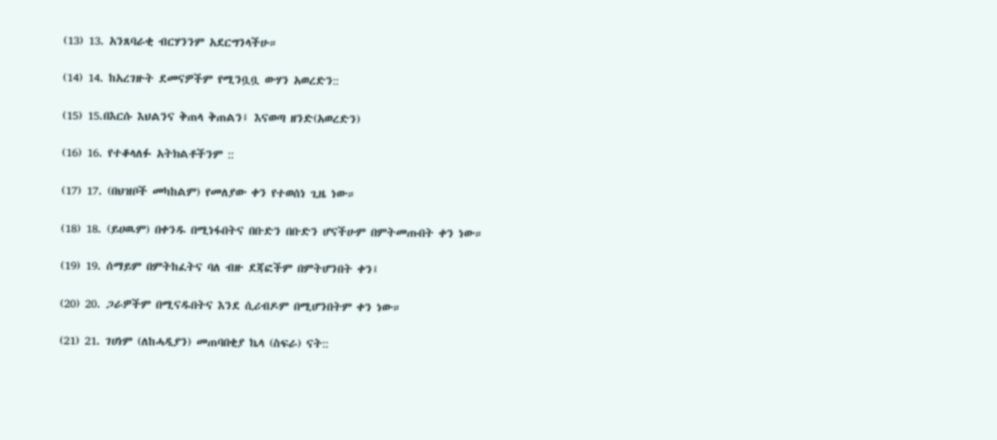(13) 13. አንጸባራቂ ብርሃንንም አደርግንላችሁ።

(14) 14. ከአረገዙት ደመናዎችም የሚንቧቧ ውሃን አወረድን::

(15) 15.በእርሱ እህልንና ቅጠላ ቅጠልን፤ እናወጣ ዘንድ(አወረድን)

(16) 16. የተቆላለፉ አትክልቶችንም ::

(17) 17. (በህዝቦች መካከልም) የመለያው ቀን የተወሰነ ጊዜ ነው።

(18) 18. (ይሀዉም) በቀንዱ በሚነፋበትና በቡድን በቡድን ሆናችሁም በምትመጡበት ቀን ነው።

(19) 19. ሰማይም በምትከፈትና ባለ ብዙ ደጃፎችም በምትሆንበት ቀን፤

(20) 20. ጋራዎችም በሚናዱበትና እንደ ሲሪብዶም በሚሆንበትም ቀን ነው።

(21) 21. ገሀነም (ለከሓዲያን) መጠባበቂያ ኬላ (ስፍራ) ናት::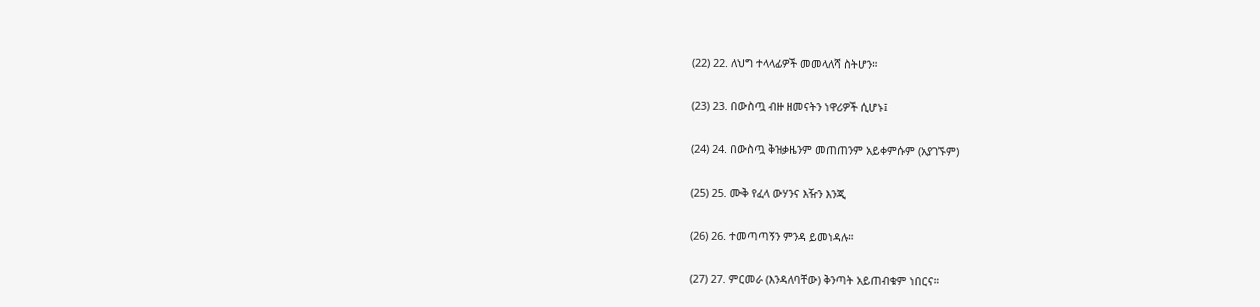(22) 22. ለህግ ተላላፊዎች መመላለሻ ስትሆን።

(23) 23. በውስጧ ብዙ ዘመናትን ነዋሪዎች ሲሆኑ፤

(24) 24. በውስጧ ቅዝቃዜንም መጠጠንም አይቀምሱም (አያገኙም)

(25) 25. ሙቅ የፈላ ውሃንና እዥን እንጂ

(26) 26. ተመጣጣኝን ምንዳ ይመነዳሉ።

(27) 27. ምርመራ (እንዳለባቸው) ቅንጣት አይጠብቁም ነበርና።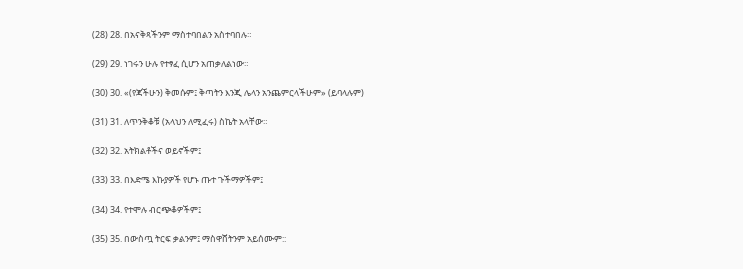(28) 28. በአናቅጻችንም ማስተባበልን አስተባበሉ።

(29) 29. ነገሩን ሁሉ የተፃፈ ሲሆን አጠቃለልነው።

(30) 30. «(የጃችሁን) ቅመሱም፤ ቅጣትን እንጂ ሌላን አንጨምርላችሁም» (ይባላሉም)

(31) 31. ለጥንቅቆቹ (አላህን ለሚፈሩ) ስኬት አላቸው።

(32) 32. አትክልቶችና ወይኖችም፤

(33) 33. በእድሜ እኩያዎች የሆኑ ጡተ ጉችማዎችም፤

(34) 34. የተሞሉ ብርጭቆዎችም፤

(35) 35. በውስጧ ትርፍ ቃልንም፤ ማስዋሸትንም አይሰሙም::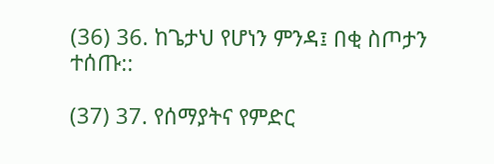(36) 36. ከጌታህ የሆነን ምንዳ፤ በቂ ስጦታን ተሰጡ::

(37) 37. የሰማያትና የምድር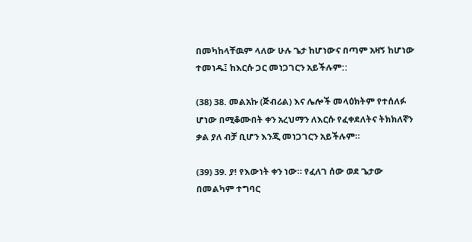በመካከላቸዉም ላለው ሁሉ ጌታ ከሆነውና በጣም አዛኝ ከሆነው ተመነዱ፤ ከእርሱ ጋር መነጋገርን አይችሉም::

(38) 38. መልአኩ (ጅብሪል) እና ሌሎች መላዕክትም የተሰለፉ ሆነው በሚቆሙበት ቀን አረህማን ለእርሱ የፈቀደለትና ትክክለኛን ቃል ያለ ብቻ ቢሆን እንጂ መነጋገርን አይችሉም።

(39) 39. ያ! የእውነት ቀን ነው። የፈለገ ሰው ወደ ጌታው በመልካም ተግባር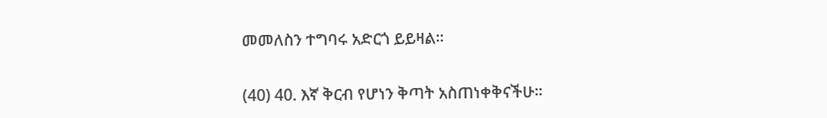መመለስን ተግባሩ አድርጎ ይይዛል።

(40) 40. እኛ ቅርብ የሆነን ቅጣት አስጠነቀቅናችሁ።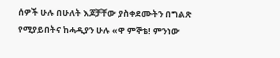ሰዎች ሁሉ በሁለት እጆቻቸው ያስቀደሙትን በግልጽ የሚያይበትና ከሓዲያን ሁሉ «ዋ ምኞቴ! ምንነው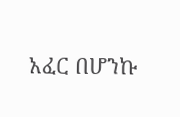አፈር በሆንኩ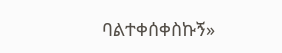ባልተቀሰቀስኩኝ»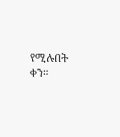የሚሉበት ቀን።